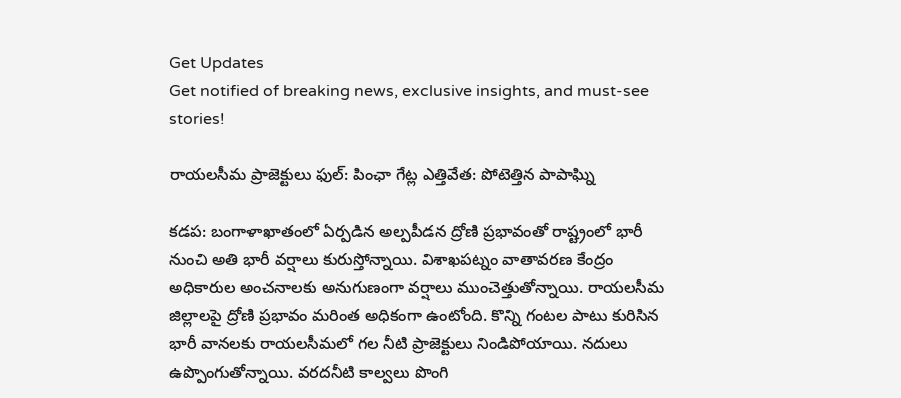Get Updates
Get notified of breaking news, exclusive insights, and must-see stories!

రాయలసీమ ప్రాజెక్టులు ఫుల్: పింఛా గేట్ల ఎత్తివేత: పోటెత్తిన పాపాఘ్ని

కడప: బంగాళాఖాతంలో ఏర్పడిన అల్పపీడన ద్రోణి ప్రభావంతో రాష్ట్రంలో భారీ నుంచి అతి భారీ వర్షాలు కురుస్తోన్నాయి. విశాఖపట్నం వాతావరణ కేంద్రం అధికారుల అంచనాలకు అనుగుణంగా వర్షాలు ముంచెత్తుతోన్నాయి. రాయలసీమ జిల్లాలపై ద్రోణి ప్రభావం మరింత అధికంగా ఉంటోంది. కొన్ని గంటల పాటు కురిసిన భారీ వానలకు రాయలసీమలో గల నీటి ప్రాజెక్టులు నిండిపోయాయి. నదులు ఉప్పొంగుతోన్నాయి. వరదనీటి కాల్వలు పొంగి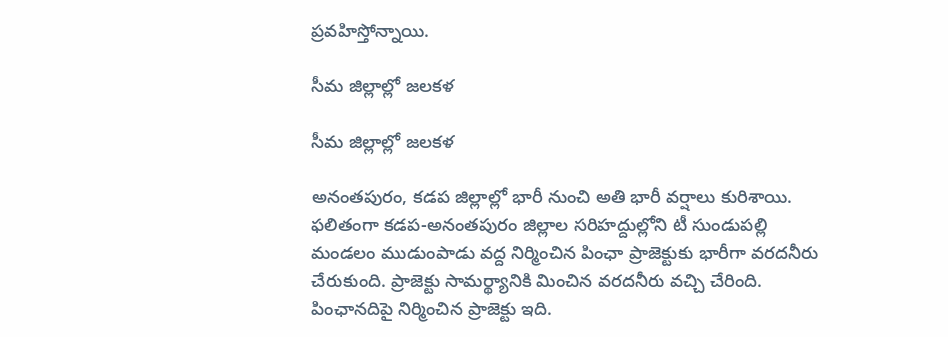ప్రవహిస్తోన్నాయి.

సీమ జిల్లాల్లో జలకళ

సీమ జిల్లాల్లో జలకళ

అనంతపురం, కడప జిల్లాల్లో భారీ నుంచి అతి భారీ వర్షాలు కురిశాయి. ఫలితంగా కడప-అనంతపురం జిల్లాల సరిహద్దుల్లోని టీ సుండుపల్లి మండలం ముడుంపాడు వద్ద నిర్మించిన పింఛా ప్రాజెక్టుకు భారీగా వరదనీరు చేరుకుంది. ప్రాజెక్టు సామర్థ్యానికి మించిన వరదనీరు వచ్చి చేరింది. పింఛానదిపై నిర్మించిన ప్రాజెక్టు ఇది.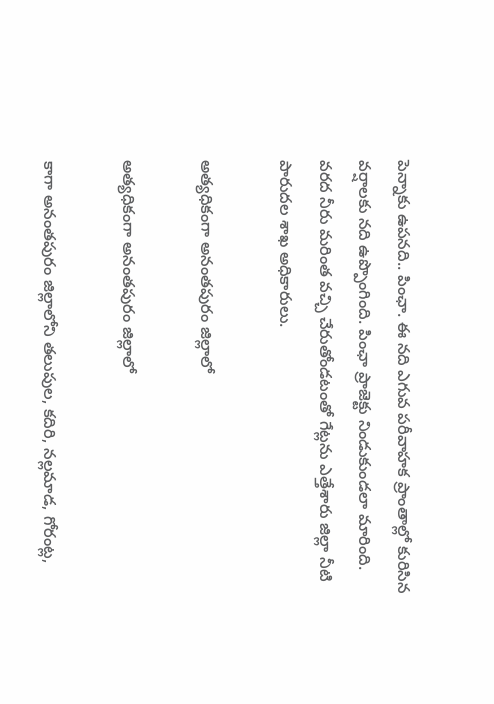పెన్నాకు ఉపనది.. పింఛా. ఈ నది ఎగువ పరీవాహక ప్రాంతాల్లో కురిసిన వర్షాలకు నది ఉప్పొంగింది. పింఛా ప్రాజెక్టు నిండుకుండలా మారింది. వరద నీరు మరింత వచ్చి చేరుతోండటంతో గేట్లను ఎత్తేశారు జిల్లా నీటి పారుదల శాఖ అధికారులు.

అత్యధికంగా అనంతపురం జిల్లాలో

అత్యధికంగా అనంతపురం జిల్లాలో

కాగా అనంతపురం జిల్లాలోని తలుపుల, కదిరి, నల్లమాడ, గోరంట్ల,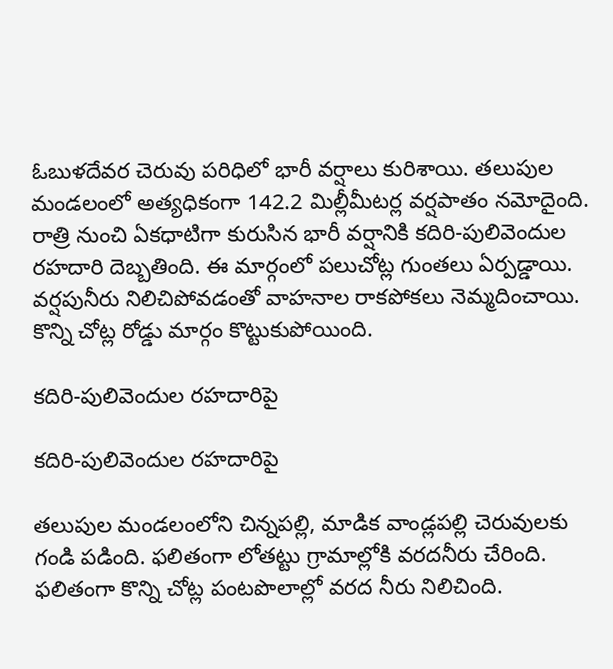ఓబుళదేవర చెరువు పరిధిలో భారీ వర్షాలు కురిశాయి. తలుపుల మండలంలో అత్యధికంగా 142.2 మిల్లీమీటర్ల వర్షపాతం నమోదైంది. రాత్రి నుంచి ఏకధాటిగా కురుసిన భారీ వర్షానికి కదిరి-పులివెందుల రహదారి దెబ్బతింది. ఈ మార్గంలో పలుచోట్ల గుంతలు ఏర్పడ్డాయి. వర్షపునీరు నిలిచిపోవడంతో వాహనాల రాకపోకలు నెమ్మదించాయి. కొన్ని చోట్ల రోడ్డు మార్గం కొట్టుకుపోయింది.

కదిరి-పులివెందుల రహదారిపై

కదిరి-పులివెందుల రహదారిపై

తలుపుల మండలంలోని చిన్నపల్లి, మాడిక వాండ్లపల్లి చెరువులకు గండి పడింది. ఫలితంగా లోతట్టు గ్రామాల్లోకి వరదనీరు చేరింది. ఫలితంగా కొన్ని చోట్ల పంటపొలాల్లో వరద నీరు నిలిచింది.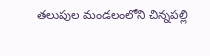తలుపుల మండలంలోని చిన్నపల్లి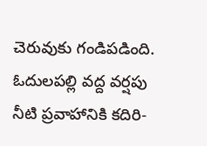చెరువుకు గండిపడింది. ఓదులపల్లి వద్ద వర్షపు నీటి ప్రవాహానికి కదిరి-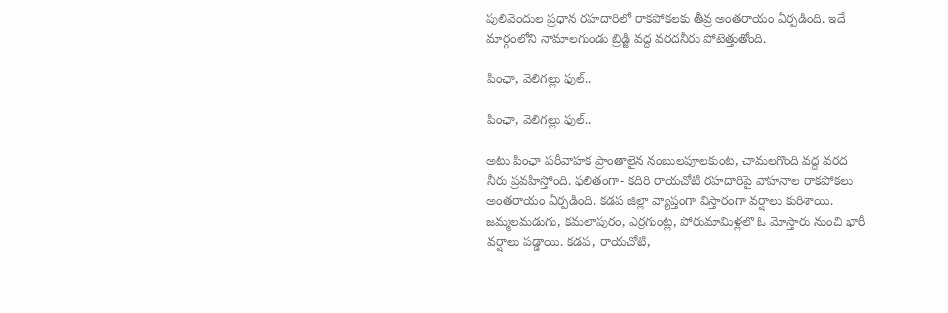పులివెందుల ప్రధాన రహదారిలో రాకపోకలకు తీవ్ర అంతరాయం ఏర్పడింది. ఇదే మార్గంలోని నామాలగుండు బ్రిడ్జి వద్ద వరదనీరు పోటెత్తుతోంది.

పింఛా, వెలిగల్లు ఫుల్..

పింఛా, వెలిగల్లు ఫుల్..

అటు పింఛా పరీవాహక ప్రాంతాలైన నంబులపూలకుంట, చామలగొంది వద్ద వరద నీరు ప్రవహిస్తోంది. ఫలితంగా- కదిరి రాయచోటి రహదారిపై వాహనాల రాకపోకలు అంతరాయం ఏర్పడింది. కడప జిల్లా వ్యాప్తంగా విస్తారంగా వర్షాలు కురిశాయి. జమ్మలమడుగు, కమలాపురం, ఎర్రగుంట్ల, పోరుమామిళ్లలొ ఓ మోస్తారు నుంచి భారీ వర్షాలు పడ్డాయి. కడప, రాయచోటి,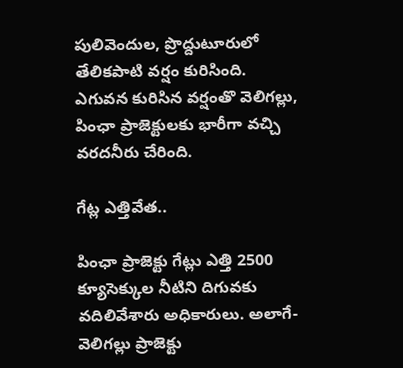పులివెందుల, ప్రొద్దుటూరులో తేలికపాటి వర్షం కురిసింది. ఎగువన కురిసిన వర్షంతొ వెలిగల్లు, పింఛా ప్రాజెక్టులకు భారీగా వచ్చి వరదనీరు చేరింది.

గేట్ల ఎత్తివేత..

పింఛా ప్రాజెక్టు గేట్లు ఎత్తి 2500 క్యూసెక్కుల నీటిని దిగువకు వదిలివేశారు అధికారులు. అలాగే- వెలిగల్లు ప్రాజెక్టు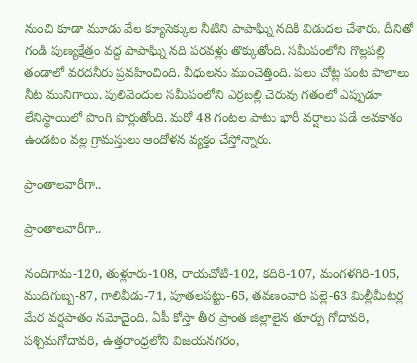నుంచి కూడా మూడు వేల క్యూసెక్కుల నీటిని పాపాఘ్ని నదికి విడుదల చేశారు. దీనితో గండి పుణ్యక్షేత్రం వద్ద పాపాఘ్ని నది పరవళ్లు తొక్కుతోంది. సమీపంలోని గొల్లపల్లి తండాలో వరదనీరు ప్రవహించింది. వీధులను ముంచెత్తింది. పలు చోట్ల పంట పొలాలు నీట మునిగాయి. పులివెందుల సమీపంలోని ఎర్రబల్లి చెరువు గతంలో ఎప్పుడూ లేనిస్థాయిలో పొంగి పొర్లుతోంది. మరో 48 గంటల పాటు భారీ వర్షాలు పడే అవకాశం ఉండటం వల్ల గ్రామస్తులు ఆందోళన వ్యక్తం చేస్తోన్నారు.

ప్రాంతాలవారీగా..

ప్రాంతాలవారీగా..

నందిగామ-120, తుళ్లూరు-108, రాయచోటి-102, కదిరి-107, మంగళగిరి-105, ముదిగుబ్బ-87, గాలివీడు-71, పూతలపట్టు-65, తవణంవారి పల్లె-63 మిల్లీమీటర్ల మేర వర్షపాతం నమోదైంది. ఏపీ కోస్తా తీర ప్రాంత జిల్లాలైన తూర్పు గోదావరి, పశ్చిమగోదావరి, ఉత్తరాంధ్రలోని విజయనగరం,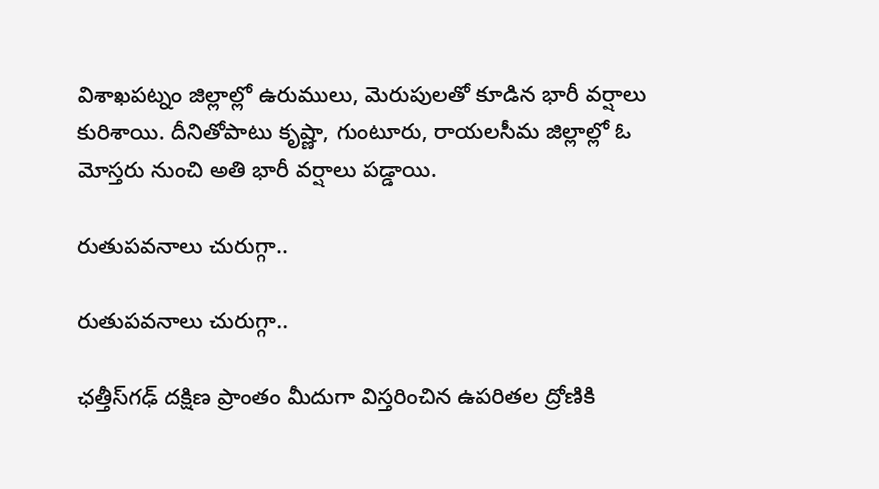విశాఖపట్నం జిల్లాల్లో ఉరుములు, మెరుపులతో కూడిన భారీ వర్షాలు కురిశాయి. దీనితోపాటు కృష్ణా, గుంటూరు, రాయలసీమ జిల్లాల్లో ఓ మోస్తరు నుంచి అతి భారీ వర్షాలు పడ్డాయి.

రుతుపవనాలు చురుగ్గా..

రుతుపవనాలు చురుగ్గా..

ఛత్తీస్‌గఢ్ దక్షిణ ప్రాంతం మీదుగా విస్తరించిన ఉపరితల ద్రోణికి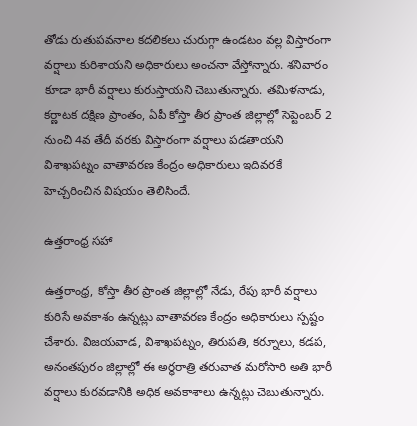తోడు రుతుపవనాల కదలికలు చురుగ్గా ఉండటం వల్ల విస్తారంగా వర్షాలు కురిశాయని అధికారులు అంచనా వేస్తోన్నారు. శనివారం కూడా భారీ వర్షాలు కురుస్తాయని చెబుతున్నారు. తమిళనాడు, కర్ణాటక దక్షిణ ప్రాంతం, ఏపీ కోస్తా తీర ప్రాంత జిల్లాల్లో సెప్టెంబర్ 2 నుంచి 4వ తేదీ వరకు విస్తారంగా వర్షాలు పడతాయని విశాఖపట్నం వాతావరణ కేంద్రం అధికారులు ఇదివరకే హెచ్చరించిన విషయం తెలిసిందే.

ఉత్తరాంధ్ర సహా

ఉత్తరాంధ్ర, కోస్తా తీర ప్రాంత జిల్లాల్లో నేడు, రేపు భారీ వర్షాలు కురిసే అవకాశం ఉన్నట్లు వాతావరణ కేంద్రం అధికారులు స్పష్టం చేశారు. విజయవాడ, విశాఖపట్నం, తిరుపతి, కర్నూలు, కడప, అనంతపురం జిల్లాల్లో ఈ అర్ధరాత్రి తరువాత మరోసారి అతి భారీ వర్షాలు కురవడానికి అధిక అవకాశాలు ఉన్నట్లు చెబుతున్నారు.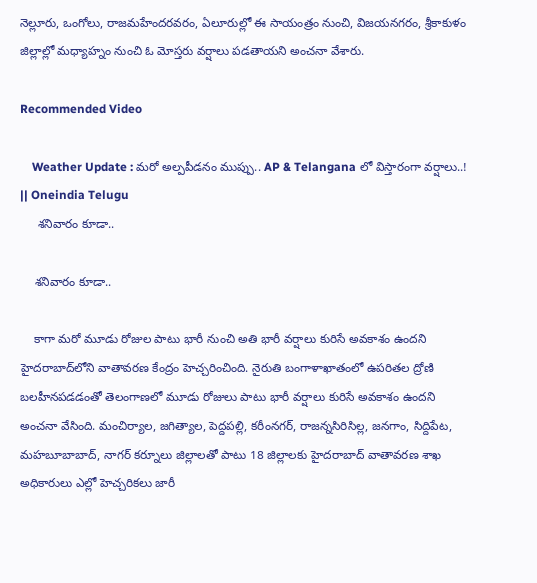నెల్లూరు, ఒంగోలు, రాజమహేందరవరం, ఏలూరుల్లో ఈ సాయంత్రం నుంచి, విజయనగరం, శ్రీకాకుళం జిల్లాల్లో మధ్యాహ్నం నుంచి ఓ మోస్తరు వర్షాలు పడతాయని అంచనా వేశారు.

Recommended Video

    Weather Update : మరో అల్పపీడనం ముప్పు.. AP & Telangana లో విస్తారంగా వర్షాలు..! || Oneindia Telugu
     శనివారం కూడా..

    శనివారం కూడా..

    కాగా మరో మూడు రోజుల పాటు భారీ నుంచి అతి భారీ వర్షాలు కురిసే అవకాశం ఉందని హైదరాబాద్‌లోని వాతావరణ కేంద్రం హెచ్చరించింది. నైరుతి బంగాళాఖాతంలో ఉపరితల ద్రోణి బలహీనపడడంతో తెలంగాణలో మూడు రోజులు పాటు భారీ వర్షాలు కురిసే అవకాశం ఉందని అంచనా వేసింది. మంచిర్యాల, జగిత్యాల, పెద్దపల్లి, కరీంనగర్, రాజన్నసిరిసిల్ల, జనగాం, సిద్దిపేట, మహబూబాబాద్, నాగర్ కర్నూలు జిల్లాలతో పాటు 18 జిల్లాలకు హైదరాబాద్ వాతావరణ శాఖ అధికారులు ఎల్లో హెచ్చరికలు జారీ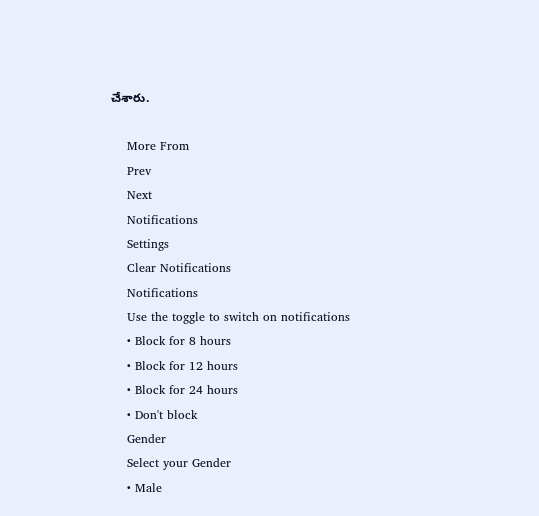చేశారు.

    More From
    Prev
    Next
    Notifications
    Settings
    Clear Notifications
    Notifications
    Use the toggle to switch on notifications
    • Block for 8 hours
    • Block for 12 hours
    • Block for 24 hours
    • Don't block
    Gender
    Select your Gender
    • Male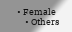• Female
    • Others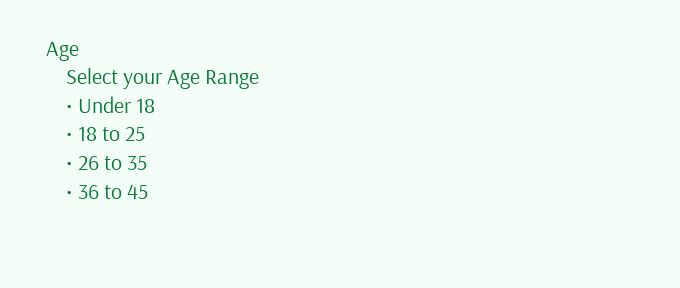Age
    Select your Age Range
    • Under 18
    • 18 to 25
    • 26 to 35
    • 36 to 45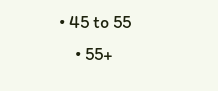• 45 to 55
    • 55+